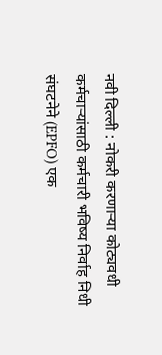नवी दिल्ली : नोकरी करणाऱ्या कोट्यवधी कर्मचाऱ्यांसाठी कर्मचारी भविष्य निर्वाह निधी संघटनेने (EPFO) एक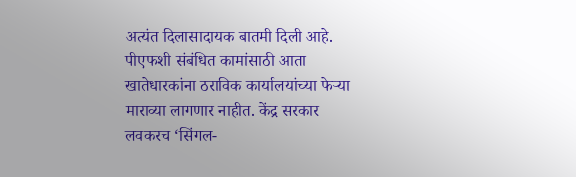अत्यंत दिलासादायक बातमी दिली आहे. पीएफशी संबंधित कामांसाठी आता खातेधारकांना ठराविक कार्यालयांच्या फेऱ्या माराव्या लागणार नाहीत. केंद्र सरकार लवकरच ‘सिंगल-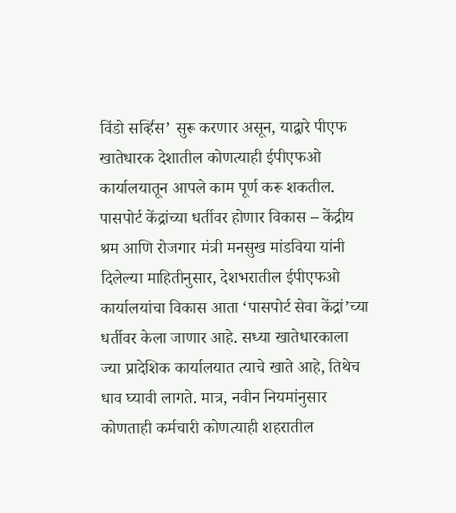विंडो सर्व्हिस’ सुरू करणार असून, याद्वारे पीएफ खातेधारक देशातील कोणत्याही ईपीएफओ कार्यालयातून आपले काम पूर्ण करू शकतील. पासपोर्ट केंद्रांच्या धर्तीवर होणार विकास – केंद्रीय श्रम आणि रोजगार मंत्री मनसुख मांडविया यांनी दिलेल्या माहितीनुसार, देशभरातील ईपीएफओ कार्यालयांचा विकास आता ‘पासपोर्ट सेवा केंद्रां’च्या धर्तीवर केला जाणार आहे. सध्या खातेधारकाला ज्या प्रादेशिक कार्यालयात त्याचे खाते आहे, तिथेच धाव घ्यावी लागते. मात्र, नवीन नियमांनुसार कोणताही कर्मचारी कोणत्याही शहरातील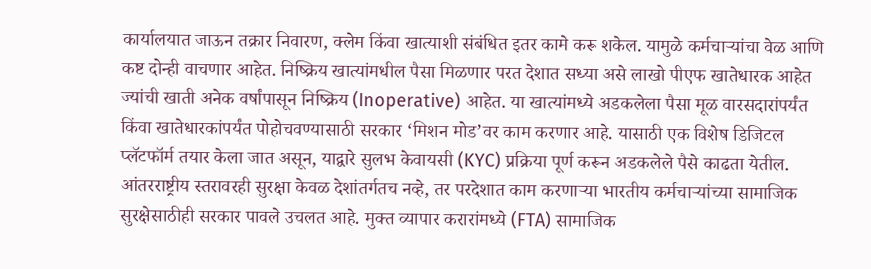कार्यालयात जाऊन तक्रार निवारण, क्लेम किंवा खात्याशी संबंधित इतर कामे करू शकेल. यामुळे कर्मचाऱ्यांचा वेळ आणि कष्ट दोन्ही वाचणार आहेत. निष्क्रिय खात्यांमधील पैसा मिळणार परत देशात सध्या असे लाखो पीएफ खातेधारक आहेत ज्यांची खाती अनेक वर्षांपासून निष्क्रिय (Inoperative) आहेत. या खात्यांमध्ये अडकलेला पैसा मूळ वारसदारांपर्यंत किंवा खातेधारकांपर्यंत पोहोचवण्यासाठी सरकार ‘मिशन मोड’वर काम करणार आहे. यासाठी एक विशेष डिजिटल प्लॅटफॉर्म तयार केला जात असून, याद्वारे सुलभ केवायसी (KYC) प्रक्रिया पूर्ण करून अडकलेले पैसे काढता येतील. आंतरराष्ट्रीय स्तरावरही सुरक्षा केवळ देशांतर्गतच नव्हे, तर परदेशात काम करणाऱ्या भारतीय कर्मचाऱ्यांच्या सामाजिक सुरक्षेसाठीही सरकार पावले उचलत आहे. मुक्त व्यापार करारांमध्ये (FTA) सामाजिक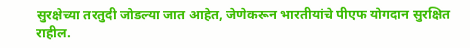सुरक्षेच्या तरतुदी जोडल्या जात आहेत, जेणेकरून भारतीयांचे पीएफ योगदान सुरक्षित राहील.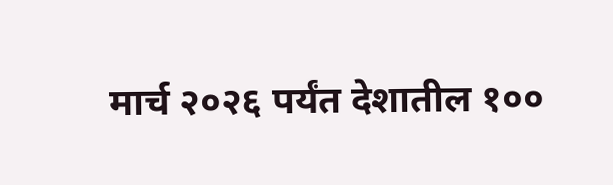मार्च २०२६ पर्यंत देशातील १००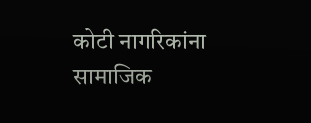कोटी नागरिकांना सामाजिक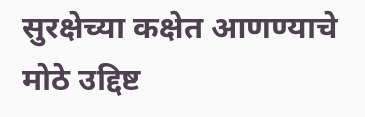सुरक्षेच्या कक्षेत आणण्याचे मोठे उद्दिष्ट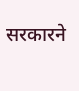सरकारने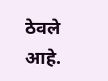ठेवले आहे.